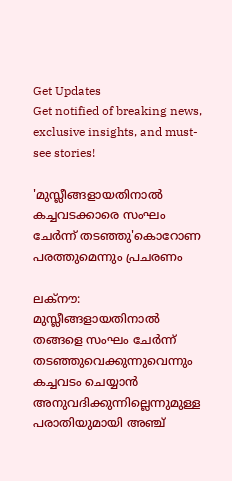Get Updates
Get notified of breaking news, exclusive insights, and must-see stories!

'മുസ്ലീങ്ങളായതിനാല്‍ കച്ചവടക്കാരെ സംഘം ചേര്‍ന്ന് തടഞ്ഞു'കൊറോണ പരത്തുമെന്നും പ്രചരണം

ലക്‌നൗ: മുസ്ലീങ്ങളായതിനാല്‍ തങ്ങളെ സംഘം ചേര്‍ന്ന് തടഞ്ഞുവെക്കുന്നുവെന്നും കച്ചവടം ചെയ്യാന്‍ അനുവദിക്കുന്നില്ലെന്നുമുള്ള പരാതിയുമായി അഞ്ച്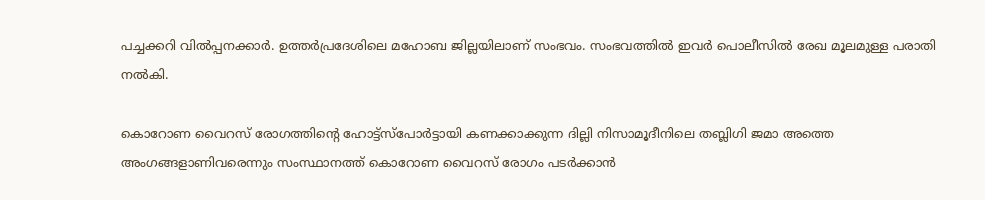പച്ചക്കറി വില്‍പ്പനക്കാര്‍. ഉത്തര്‍പ്രദേശിലെ മഹോബ ജില്ലയിലാണ് സംഭവം. സംഭവത്തില്‍ ഇവര്‍ പൊലീസില്‍ രേഖ മൂലമുള്ള പരാതി നല്‍കി.

കൊറോണ വൈറസ് രോഗത്തിന്റെ ഹോട്ട്‌സ്‌പോര്‍ട്ടായി കണക്കാക്കുന്ന ദില്ലി നിസാമൂദീനിലെ തബ്ലിഗി ജമാ അത്തെ അംഗങ്ങളാണിവരെന്നും സംസ്ഥാനത്ത് കൊറോണ വൈറസ് രോഗം പടര്‍ക്കാന്‍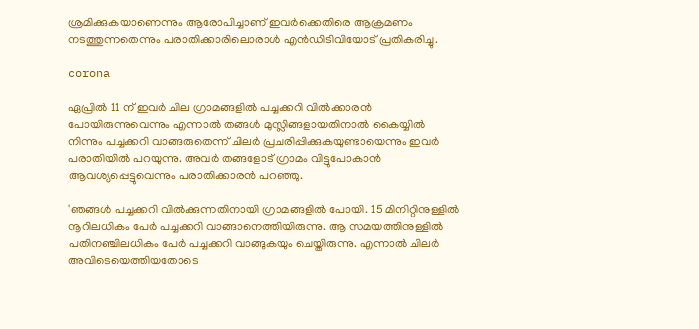ശ്രമിക്കുകയാണെന്നും ആരോപിച്ചാണ് ഇവര്‍ക്കെതിരെ ആക്രമണം നടത്തുന്നതെന്നും പരാതിക്കാരിലൊരാള്‍ എന്‍ഡിടിവിയോട് പ്രതികരിച്ചു.

corona

ഏപ്രില്‍ 11 ന് ഇവര്‍ ചില ഗ്രാമങ്ങളില്‍ പച്ചക്കറി വില്‍ക്കാരന്‍ പോയിരുന്നുവെന്നും എന്നാല്‍ തങ്ങള്‍ മുസ്ലിങ്ങളായതിനാല്‍ കൈയ്യില്‍ നിന്നും പച്ചക്കറി വാങ്ങരുതെന്ന് ചിലര്‍ പ്രചരിപ്പിക്കുകയുണ്ടായെന്നും ഇവര്‍ പരാതിയില്‍ പറയുന്നു. അവര്‍ തങ്ങളോട് ഗ്രാമം വിട്ടുപോകാന്‍ ആവശ്യപ്പെട്ടുവെന്നും പരാതിക്കാരന്‍ പറഞ്ഞു.

'ഞങ്ങള്‍ പച്ചക്കറി വില്‍ക്കുന്നതിനായി ഗ്രാമങ്ങളില്‍ പോയി. 15 മിനിറ്റിനുള്ളില്‍ നൂറിലധികം പേര്‍ പച്ചക്കറി വാങ്ങാനെത്തിയിരുന്നു. ആ സമയത്തിനുള്ളില്‍ പതിനഞ്ചിലധികം പേര്‍ പച്ചക്കറി വാങ്ങുകയും ചെയ്തിരുന്നു. എന്നാല്‍ ചിലര്‍ അവിടെയെത്തിയതോടെ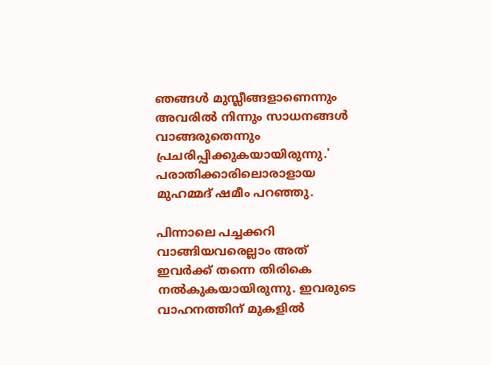ഞങ്ങള്‍ മുസ്ലീങ്ങളാണെന്നും അവരില്‍ നിന്നും സാധനങ്ങള്‍ വാങ്ങരുതെന്നും പ്രചരിപ്പിക്കുകയായിരുന്നു.' പരാതിക്കാരിലൊരാളായ മുഹമ്മദ് ഷമീം പറഞ്ഞു.

പിന്നാലെ പച്ചക്കറി വാങ്ങിയവരെല്ലാം അത് ഇവര്‍ക്ക് തന്നെ തിരികെ നല്‍കുകയായിരുന്നു. ഇവരുടെ വാഹനത്തിന് മുകളില്‍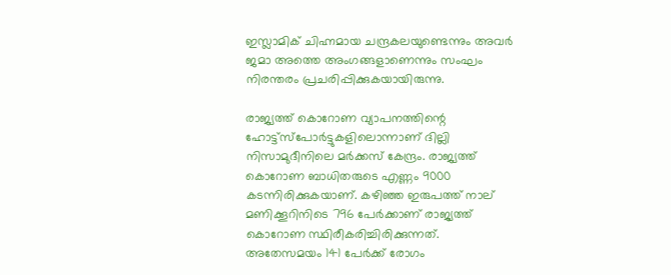ഇസ്ലാമിക് ചിഹ്നമായ ചന്ദ്രകലയുണ്ടെന്നും അവര്‍ ജമാ അത്തെ അംഗങ്ങളാണെന്നും സംഘം നിരന്തരം പ്രചരിപ്പിക്കുകയായിരുന്നു.

രാജ്യത്ത് കൊറോണ വ്യാപനത്തിന്റെ ഹോട്ട്‌സ്‌പോര്‍ട്ടുകളിലൊന്നാണ് ദില്ലി നിസാമുദീനിലെ മര്‍ക്കസ് കേന്ദ്രം. രാജ്യത്ത് കൊറോണ ബാധിതരുടെ എണ്ണം 9000 കടന്നിരിക്കുകയാണ്. കഴിഞ്ഞ ഇരുപത്ത് നാല് മണിക്കൂറിനിടെ 796 പേര്‍ക്കാണ് രാജ്യത്ത് കൊറോണ സ്ഥിരീകരിച്ചിരിക്കുന്നത്. അതേസമയം 141 പേര്‍ക്ക് രോഗം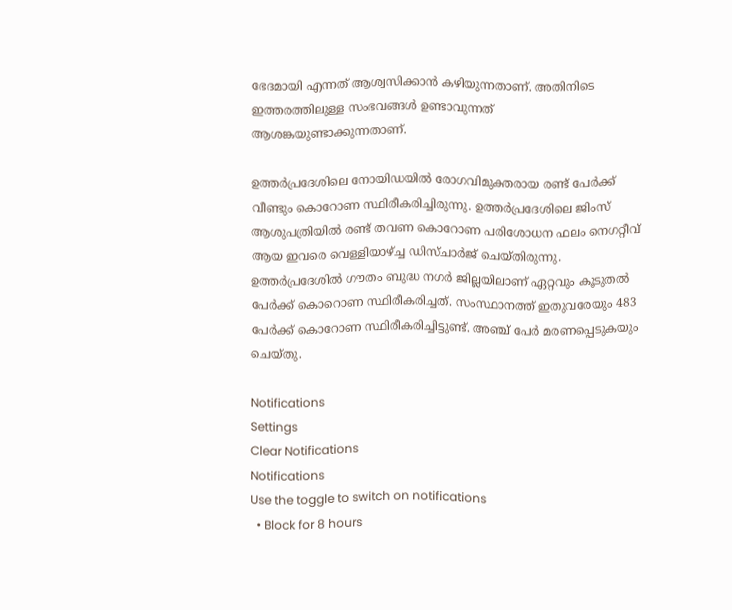ഭേദമായി എന്നത് ആശ്വസിക്കാന്‍ കഴിയുന്നതാണ്. അതിനിടെ ഇത്തരത്തിലുള്ള സംഭവങ്ങള്‍ ഉണ്ടാവുന്നത് ആശങ്കയുണ്ടാക്കുന്നതാണ്.

ഉത്തര്‍പ്രദേശിലെ നോയിഡയില്‍ രോഗവിമുക്തരായ രണ്ട് പേര്‍ക്ക് വീണ്ടും കൊറോണ സ്ഥിരീകരിച്ചിരുന്നു. ഉത്തര്‍പ്രദേശിലെ ജിംസ് ആശുപത്രിയില്‍ രണ്ട് തവണ കൊറോണ പരിശോധന ഫലം നെഗറ്റീവ് ആയ ഇവരെ വെള്ളിയാഴ്ച്ച ഡിസ്ചാര്‍ജ് ചെയ്തിരുന്നു. ഉത്തര്‍പ്രദേശില്‍ ഗൗതം ബുദ്ധ നഗര്‍ ജില്ലയിലാണ് ഏറ്റവും കൂടുതല്‍ പേര്‍ക്ക് കൊറൊണ സ്ഥിരീകരിച്ചത്. സംസ്ഥാനത്ത് ഇതുവരേയും 483 പേര്‍ക്ക് കൊറോണ സ്ഥിരീകരിച്ചിട്ടുണ്ട്. അഞ്ച് പേര്‍ മരണപ്പെടുകയും ചെയ്തു.

Notifications
Settings
Clear Notifications
Notifications
Use the toggle to switch on notifications
  • Block for 8 hours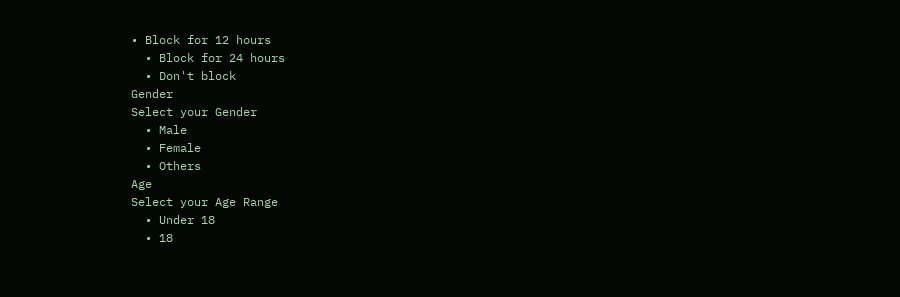• Block for 12 hours
  • Block for 24 hours
  • Don't block
Gender
Select your Gender
  • Male
  • Female
  • Others
Age
Select your Age Range
  • Under 18
  • 18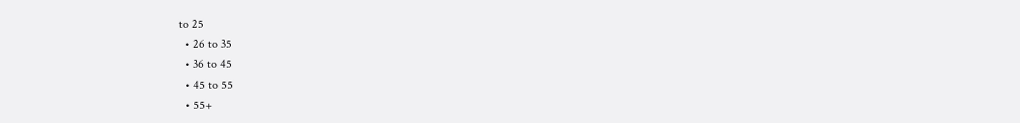to 25
  • 26 to 35
  • 36 to 45
  • 45 to 55
  • 55+